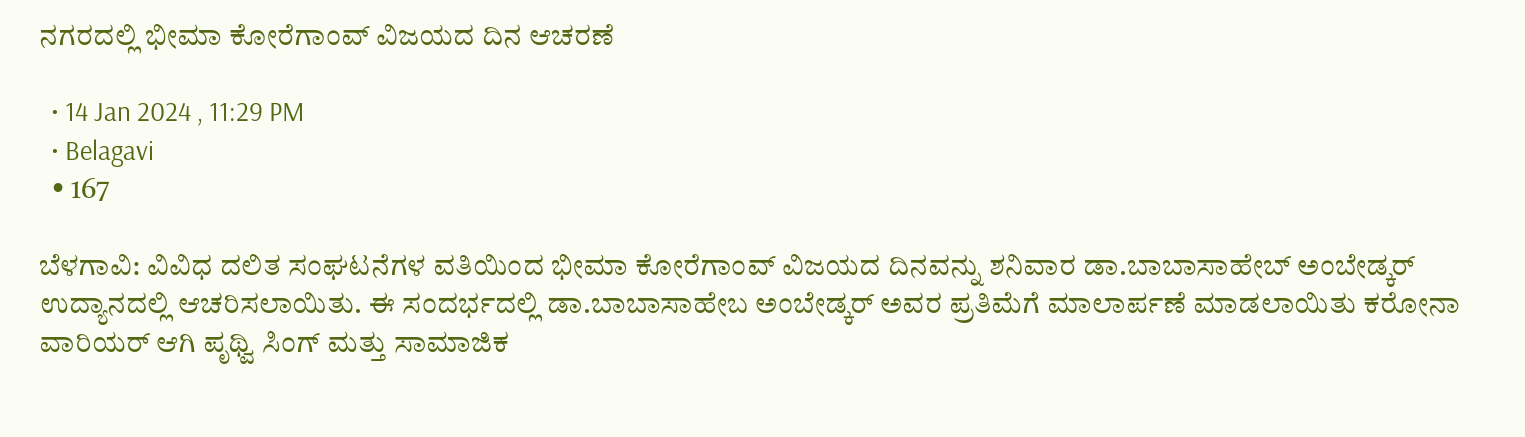ನಗರದಲ್ಲಿ ಭೀಮಾ ಕೋರೆಗಾಂವ್ ವಿಜಯದ ದಿನ‌ ಆಚರಣೆ

  • 14 Jan 2024 , 11:29 PM
  • Belagavi
  • 167

ಬೆಳಗಾವಿ: ವಿವಿಧ ದಲಿತ ಸಂಘಟನೆಗಳ ವತಿಯಿಂದ ಭೀಮಾ ಕೋರೆಗಾಂವ್ ವಿಜಯದ‌ ದಿನವನ್ನು ಶನಿವಾರ ಡಾ.ಬಾಬಾಸಾಹೇಬ್ ಅಂಬೇಡ್ಕರ್ ಉದ್ಯಾನದಲ್ಲಿ ಆಚರಿಸಲಾಯಿತು. ಈ ಸಂದರ್ಭದಲ್ಲಿ ಡಾ.ಬಾಬಾಸಾಹೇಬ ಅಂಬೇಡ್ಕರ್ ಅವರ ಪ್ರತಿಮೆಗೆ ಮಾಲಾರ್ಪಣೆ ಮಾಡಲಾಯಿತು ಕರೋನಾ ವಾರಿಯರ್ ಆಗಿ ಪೃಥ್ವಿ ಸಿಂಗ್ ಮತ್ತು ಸಾಮಾಜಿಕ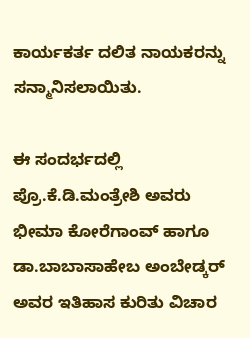ಕಾರ್ಯಕರ್ತ ದಲಿತ ನಾಯಕರನ್ನು ಸನ್ಮಾನಿಸಲಾಯಿತು.

ಈ ಸಂದರ್ಭದಲ್ಲಿ ಪ್ರೊ.ಕೆ.ಡಿ.ಮಂತ್ರೇಶಿ ಅವರು ಭೀಮಾ ಕೋರೆಗಾಂವ್ ಹಾಗೂ ಡಾ.ಬಾಬಾಸಾಹೇಬ ಅಂಬೇಡ್ಕರ್ ಅವರ ಇತಿಹಾಸ ಕುರಿತು ವಿಚಾರ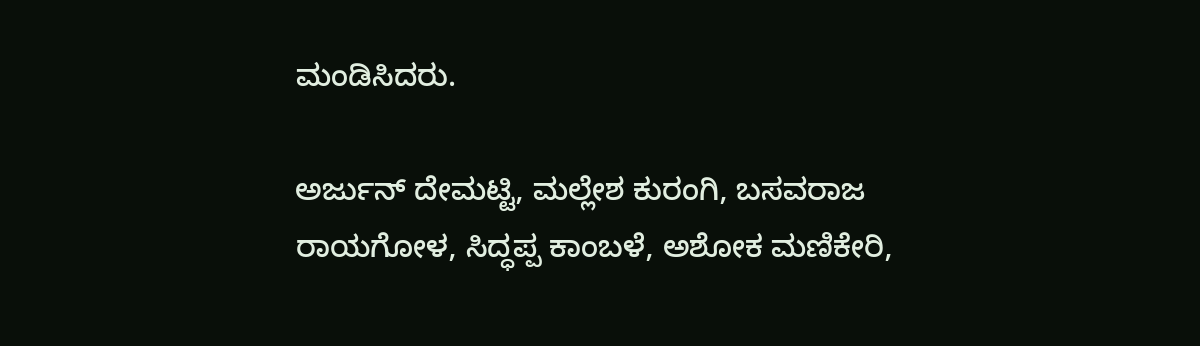ಮಂಡಿಸಿದರು.

ಅರ್ಜುನ್ ದೇಮಟ್ಟಿ, ಮಲ್ಲೇಶ ಕುರಂಗಿ, ಬಸವರಾಜ ರಾಯಗೋಳ, ಸಿದ್ಧಪ್ಪ ಕಾಂಬಳೆ, ಅಶೋಕ ಮಣಿಕೇರಿ,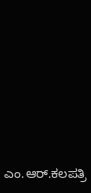ಎಂ.ಆರ್.ಕಲಪತ್ರಿ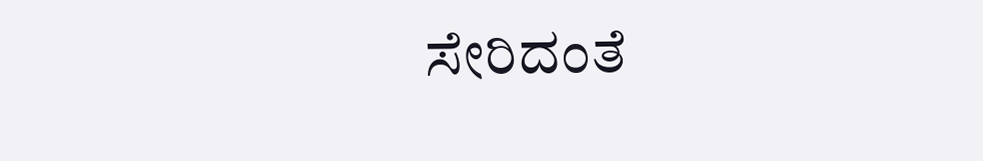ಸೇರಿದಂತೆ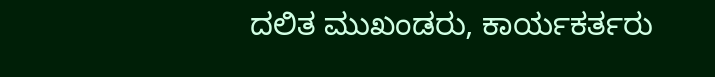ದಲಿತ ಮುಖಂಡರು, ಕಾರ್ಯಕರ್ತರು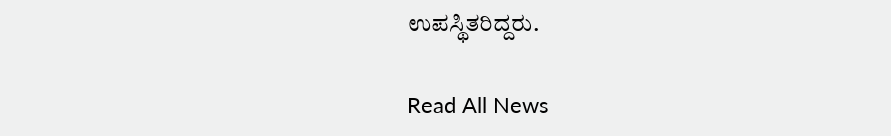ಉಪಸ್ಥಿತರಿದ್ದರು.

Read All News